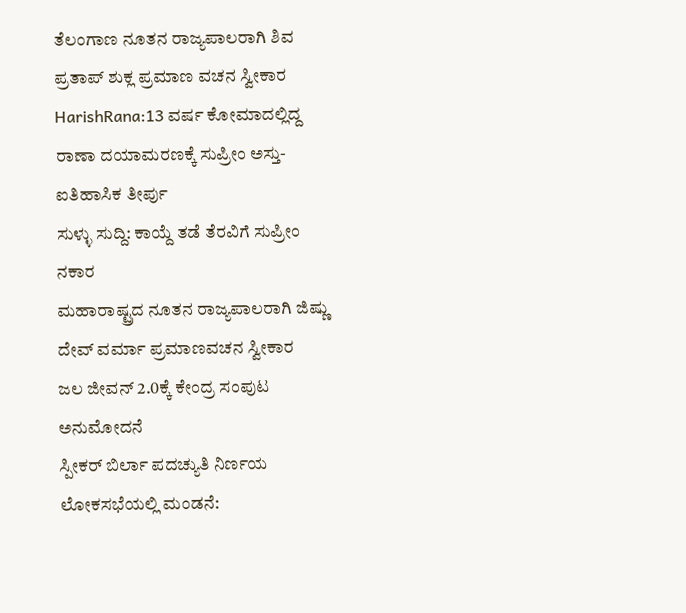ತೆಲಂಗಾಣ ನೂತನ ರಾಜ್ಯಪಾಲರಾಗಿ ಶಿವ ಪ್ರತಾಪ್ ಶುಕ್ಲ ಪ್ರಮಾಣ ವಚನ ಸ್ವೀಕಾರ
HarishRana:13 ವರ್ಷ ಕೋಮಾದಲ್ಲಿದ್ದ ರಾಣಾ ದಯಾಮರಣಕ್ಕೆ ಸುಪ್ರೀಂ ಅಸ್ತು-ಐತಿಹಾಸಿಕ ತೀರ್ಪು
ಸುಳ್ಳು ಸುದ್ದಿ: ಕಾಯ್ದೆ ತಡೆ ತೆರವಿಗೆ ಸುಪ್ರೀಂ ನಕಾರ
ಮಹಾರಾಷ್ಟ್ರದ ನೂತನ ರಾಜ್ಯಪಾಲರಾಗಿ ಜಿಷ್ಣು ದೇವ್ ವರ್ಮಾ ಪ್ರಮಾಣವಚನ ಸ್ವೀಕಾರ
ಜಲ ಜೀವನ್ 2.0ಕ್ಕೆ ಕೇಂದ್ರ ಸಂಪುಟ ಅನುಮೋದನೆ
ಸ್ಪೀಕರ್ ಬಿರ್ಲಾ ಪದಚ್ಯುತಿ ನಿರ್ಣಯ ಲೋಕಸಭೆಯಲ್ಲಿ ಮಂಡನೆ: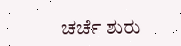ಚರ್ಚೆ ಶುರು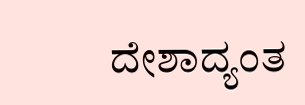ದೇಶಾದ್ಯಂತ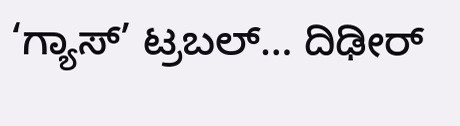‘ಗ್ಯಾಸ್’ ಟ್ರಬಲ್… ದಿಢೀರ್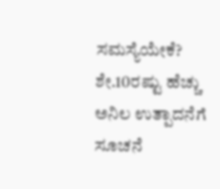ಸಮಸ್ಯೆಯೇಕೆ?
ಶೇ.10ರಷ್ಟು ಹೆಚ್ಚು ಅನಿಲ ಉತ್ಪಾದನೆಗೆ ಸೂಚನೆ